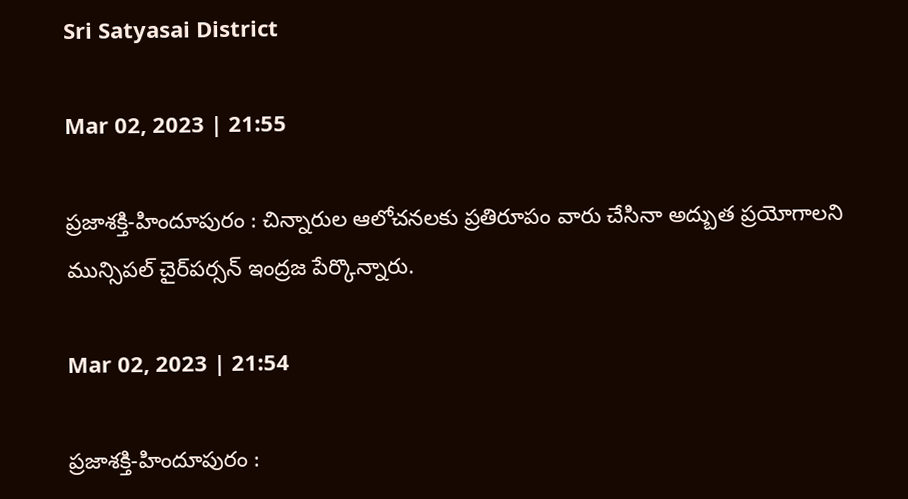Sri Satyasai District

Mar 02, 2023 | 21:55

ప్రజాశక్తి-హిందూపురం : చిన్నారుల ఆలోచనలకు ప్రతిరూపం వారు చేసినా అద్బుత ప్రయోగాలని మున్సిపల్‌ చైర్‌పర్సన్‌ ఇంద్రజ పేర్కొన్నారు.

Mar 02, 2023 | 21:54

ప్రజాశక్తి-హిందూపురం :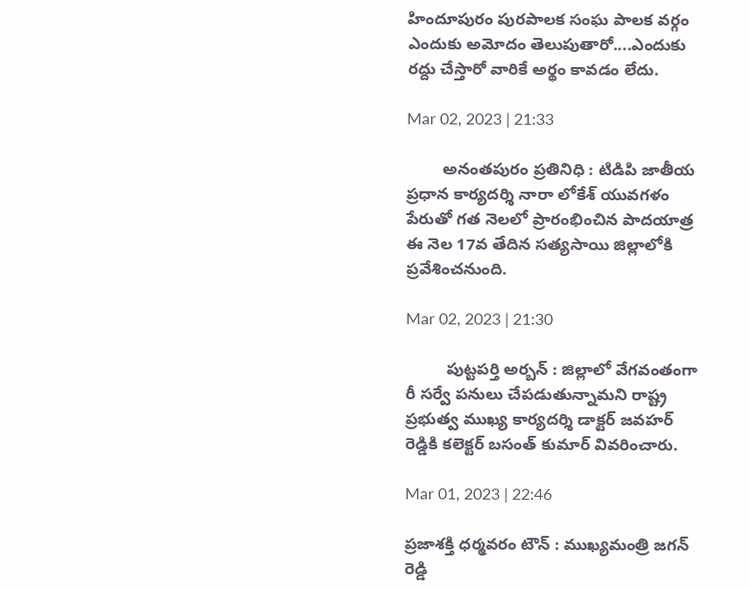హిందూపురం పురపాలక సంఘ పాలక వర్గం ఎందుకు అమోదం తెలుపుతారో....ఎందుకు రద్దు చేస్తారో వారికే అర్థం కావడం లేదు.

Mar 02, 2023 | 21:33

        అనంతపురం ప్రతినిధి : టిడిపి జాతీయ ప్రధాన కార్యదర్శి నారా లోకేశ్‌ యువగళం పేరుతో గత నెలలో ప్రారంభించిన పాదయాత్ర ఈ నెల 17వ తేదిన సత్యసాయి జిల్లాలోకి ప్రవేశించనుంది.

Mar 02, 2023 | 21:30

         పుట్టపర్తి అర్బన్‌ : జిల్లాలో వేగవంతంగా రీ సర్వే పనులు చేపడుతున్నామని రాష్ట్ర ప్రభుత్వ ముఖ్య కార్యదర్శి డాక్టర్‌ జవహర్‌ రెడ్డికి కలెక్టర్‌ బసంత్‌ కుమార్‌ వివరించారు.

Mar 01, 2023 | 22:46

ప్రజాశక్తి ధర్మవరం టౌన్‌ : ముఖ్యమంత్రి జగన్‌ రెడ్డి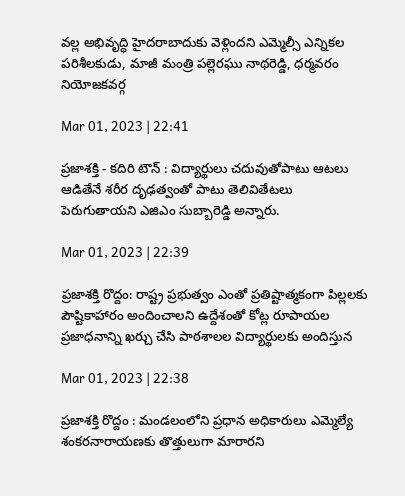వల్ల అభివృద్ధి హైదరాబాదుకు వెళ్లిందని ఎమ్మెల్సీ ఎన్నికల పరిశీలకుడు, మాజీ మంత్రి పల్లెరఘు నాథరెడ్డి, ధర్మవరం నియోజకవర్గ

Mar 01, 2023 | 22:41

ప్రజాశక్తి - కదిరి టౌన్‌ : విద్యార్థులు చదువుతోపాటు ఆటలు ఆడితేనే శరీర దృఢత్వంతో పాటు తెలివితేటలు పెరుగుతాయని ఎజిఎం సుబ్బారెడ్డి అన్నారు.

Mar 01, 2023 | 22:39

ప్రజాశక్తి రొద్దం: రాష్ట్ర ప్రభుత్వం ఎంతో ప్రతిష్టాత్మకంగా పిల్లలకు పౌష్టికాహారం అందించాలని ఉద్దేశంతో కోట్ల రూపాయల ప్రజాధనాన్ని ఖర్చు చేసి పాఠశాలల విద్యార్థులకు అందిస్తున

Mar 01, 2023 | 22:38

ప్రజాశక్తి రొద్దం : మండలంలోని ప్రధాన అధికారులు ఎమ్మెల్యే శంకరనారాయణకు తొత్తులుగా మారారని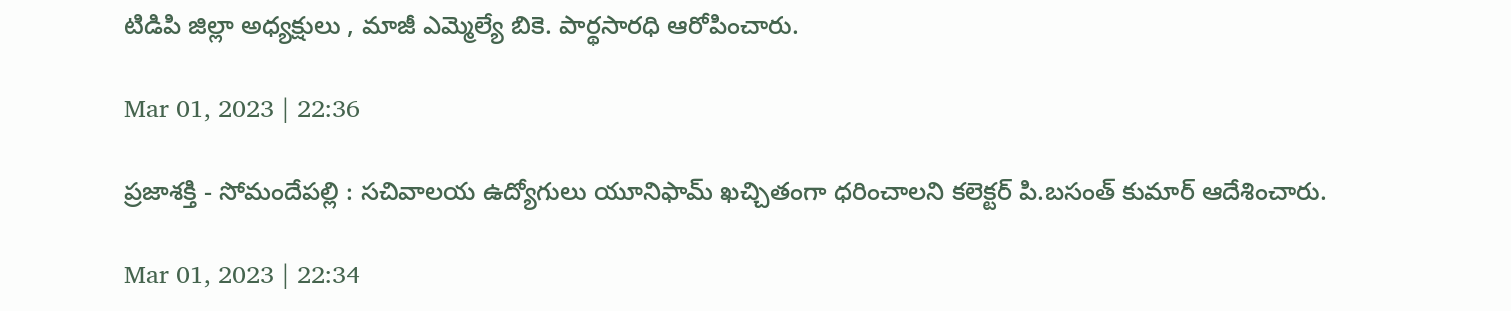టిడిపి జిల్లా అధ్యక్షులు , మాజీ ఎమ్మెల్యే బికె. పార్థసారధి ఆరోపించారు.

Mar 01, 2023 | 22:36

ప్రజాశక్తి - సోమందేపల్లి : సచివాలయ ఉద్యోగులు యూనిఫామ్‌ ఖచ్చితంగా ధరించాలని కలెక్టర్‌ పి.బసంత్‌ కుమార్‌ ఆదేశించారు.

Mar 01, 2023 | 22:34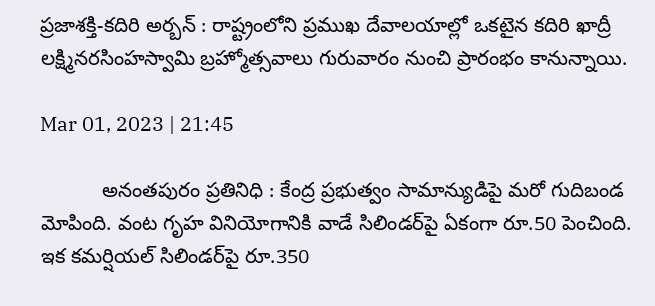ప్రజాశక్తి-కదిరి అర్బన్‌ : రాష్ట్రంలోని ప్రముఖ దేవాలయాల్లో ఒకటైన కదిరి ఖాద్రీ లక్ష్మినరసింహస్వామి బ్రహ్మోత్సవాలు గురువారం నుంచి ప్రారంభం కానున్నాయి.

Mar 01, 2023 | 21:45

           అనంతపురం ప్రతినిధి : కేంద్ర ప్రభుత్వం సామాన్యుడిపై మరో గుదిబండ మోపింది. వంట గృహ వినియోగానికి వాడే సిలిండర్‌పై ఏకంగా రూ.50 పెంచింది. ఇక కమర్షియల్‌ సిలిండర్‌పై రూ.350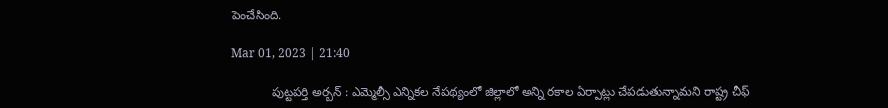పెంచేసింది.

Mar 01, 2023 | 21:40

            పుట్టపర్తి అర్బన్‌ : ఎమ్మెల్సీ ఎన్నికల నేపథ్యంలో జిల్లాలో అన్ని రకాల ఏర్పాట్లు చేపడుతున్నామని రాష్ట్ర చీఫ్‌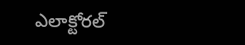ఎలాక్టోరల్‌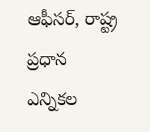ఆఫీసర్‌, రాష్ట్ర ప్రధాన ఎన్నికల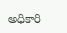అధికారి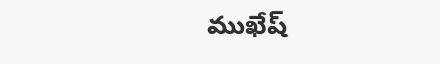ముఖేష్‌